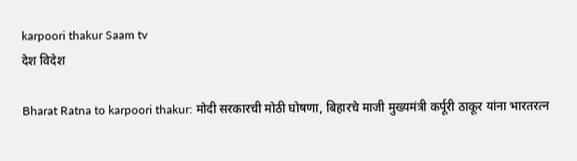karpoori thakur Saam tv
देश विदेश

Bharat Ratna to karpoori thakur: मोदी सरकारची मोठी घोषणा, बिहारचे माजी मुख्यमंत्री कर्पूरी ठाकूर यांना भारतरत्न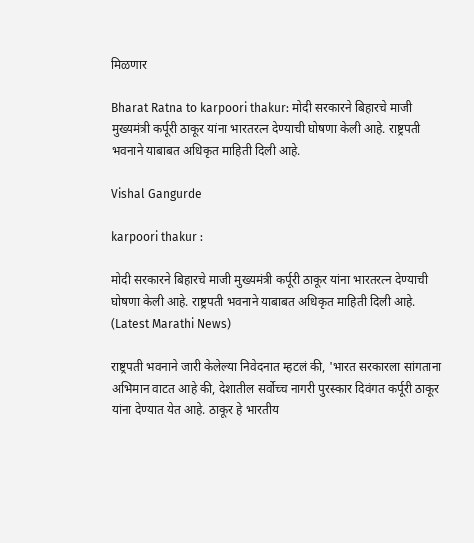मिळणार

Bharat Ratna to karpoori thakur: मोदी सरकारने बिहारचे माजी मुख्यमंत्री कर्पूरी ठाकूर यांना भारतरत्न देण्याची घोषणा केली आहे. राष्ट्रपती भवनाने याबाबत अधिकृत माहिती दिली आहे.

Vishal Gangurde

karpoori thakur :

मोदी सरकारने बिहारचे माजी मुख्यमंत्री कर्पूरी ठाकूर यांना भारतरत्न देण्याची घोषणा केली आहे. राष्ट्रपती भवनाने याबाबत अधिकृत माहिती दिली आहे. (Latest Marathi News)

राष्ट्रपती भवनाने जारी केलेल्या निवेदनात म्हटलं की, 'भारत सरकारला सांगताना अभिमान वाटत आहे की, देशातील सर्वोच्च नागरी पुरस्कार दिवंगत कर्पूरी ठाकूर यांना देण्यात येत आहे. ठाकूर हे भारतीय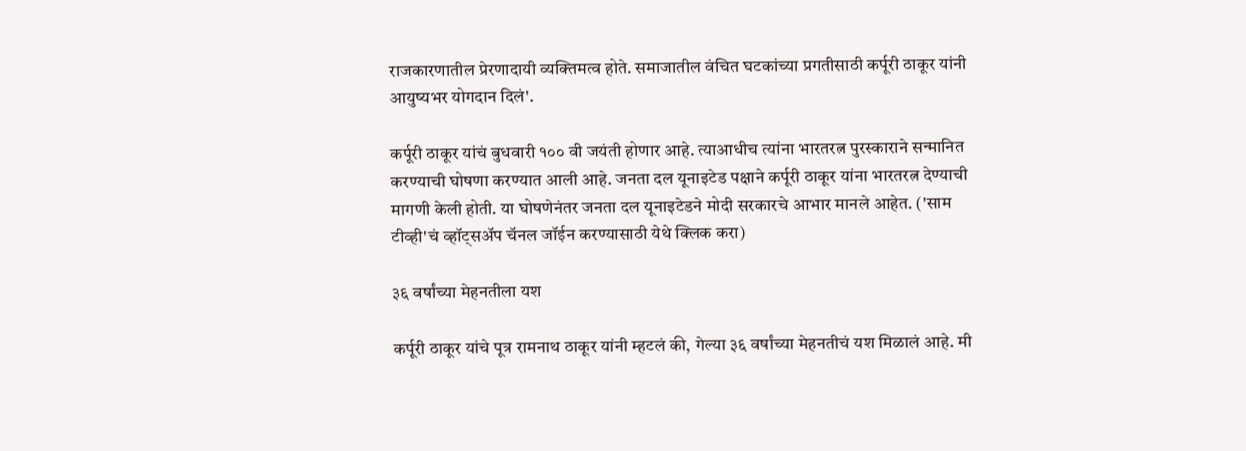राजकारणातील प्रेरणादायी व्यक्तिमत्व होते. समाजातील वंचित घटकांच्या प्रगतीसाठी कर्पूरी ठाकूर यांनी आयुष्यभर योगदान दिलं'.

कर्पूरी ठाकूर यांचं बुधवारी १०० वी जयंती होणार आहे. त्याआधीच त्यांना भारतरत्न पुरस्काराने सन्मानित करण्याची घोषणा करण्यात आली आहे. जनता दल यूनाइटेड पक्षाने कर्पूरी ठाकूर यांना भारतरत्न देण्याची मागणी केली होती. या घोषणेनंतर जनता दल यूनाइटेडने मोदी सरकारचे आभार मानले आहेत. ('साम टीव्ही'चं व्हॉट्सअ‍ॅप चॅनल जॉईन करण्यासाठी येथे क्लिक करा)

३६ वर्षांच्या मेहनतीला यश

कर्पूरी ठाकूर यांचे पूत्र रामनाथ ठाकूर यांनी म्हटलं की, गेल्या ३६ वर्षांच्या मेहनतीचं यश मिळालं आहे. मी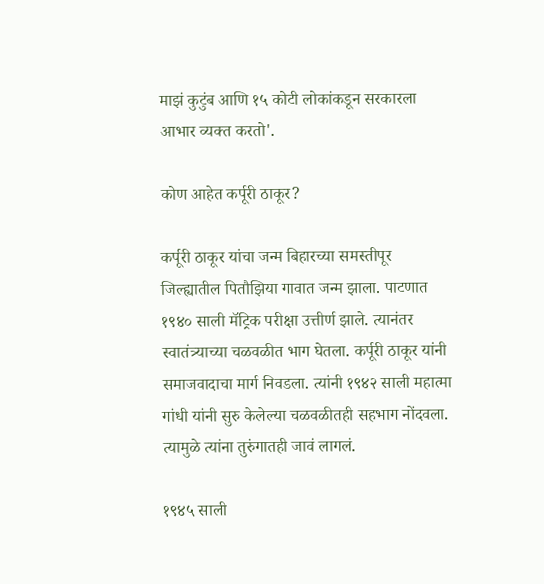माझं कुटुंब आणि १५ कोटी लोकांकडून सरकारला आभार व्यक्त करतो'.

कोण आहेत कर्पूरी ठाकूर?

कर्पूरी ठाकूर यांचा जन्म बिहारच्या समस्तीपूर जिल्ह्यातील पितौझिया गावात जन्म झाला. पाटणात १९४० साली मॅट्रिक परीक्षा उत्तीर्ण झाले. त्यानंतर स्वातंत्र्याच्या चळवळीत भाग घेतला. कर्पूरी ठाकूर यांनी समाजवादाचा मार्ग निवडला. त्यांनी १९४२ साली महात्मा गांधी यांनी सुरु केलेल्या चळवळीतही सहभाग नोंदवला. त्यामुळे त्यांना तुरुंगातही जावं लागलं.

१९४५ साली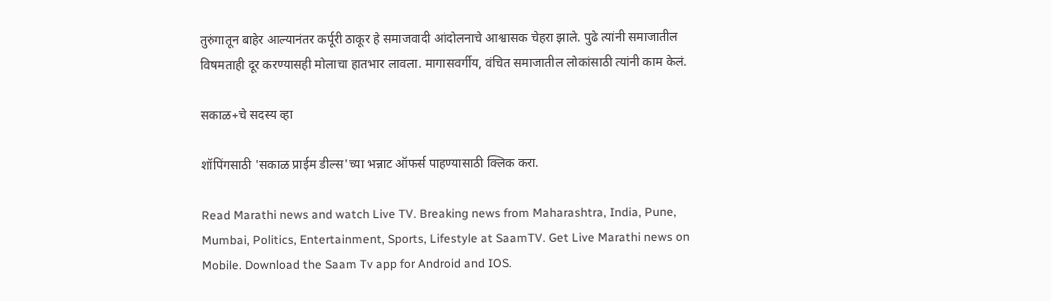तुरुंगातून बाहेर आल्यानंतर कर्पूरी ठाकूर हे समाजवादी आंदोलनाचे आश्वासक चेहरा झाले. पुढे त्यांनी समाजातील विषमताही दूर करण्यासही मोलाचा हातभार लावला. मागासवर्गीय, वंचित समाजातील लोकांसाठी त्यांनी काम केलं.

सकाळ+चे सदस्य व्हा

शॉपिंगसाठी 'सकाळ प्राईम डील्स'च्या भन्नाट ऑफर्स पाहण्यासाठी क्लिक करा.

Read Marathi news and watch Live TV. Breaking news from Maharashtra, India, Pune, Mumbai, Politics, Entertainment, Sports, Lifestyle at SaamTV. Get Live Marathi news on Mobile. Download the Saam Tv app for Android and IOS.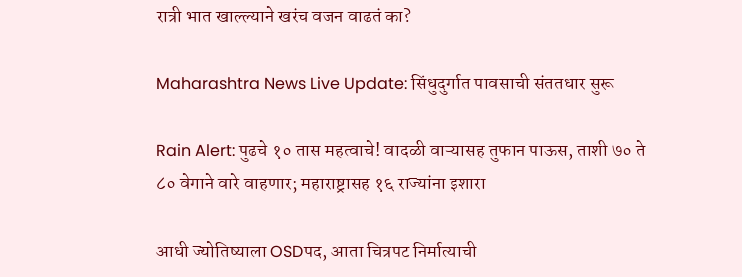रात्री भात खाल्ल्याने खरंच वजन वाढतं का?

Maharashtra News Live Update: सिंधुदुर्गात पावसाची संततधार सुरू

Rain Alert: पुढचे १० तास महत्वाचे! वादळी वाऱ्यासह तुफान पाऊस, ताशी ७० ते ८० वेगाने वारे वाहणार; महाराष्ट्रासह १६ राज्यांना इशारा

आधी ज्योतिष्याला OSDपद, आता चित्रपट निर्मात्याची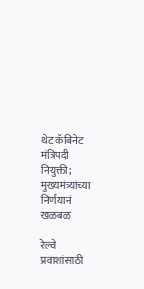थेट कॅबिनेट मंत्रिपदी नियुक्ती; मुख्यमंत्र्यांच्या निर्णयानं खळबळ

रेल्वे प्रवाशांसाठी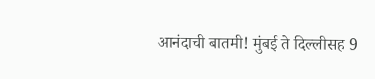आनंदाची बातमी! मुंबई ते दिल्लीसह 9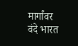मार्गांवर वंदे भारत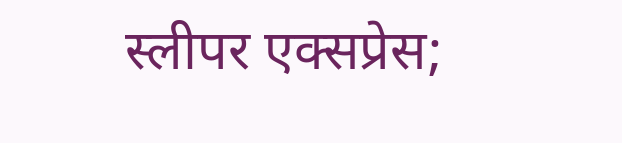स्लीपर एक्सप्रेस;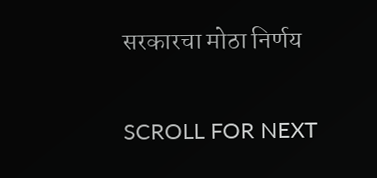सरकारचा मोठा निर्णय

SCROLL FOR NEXT